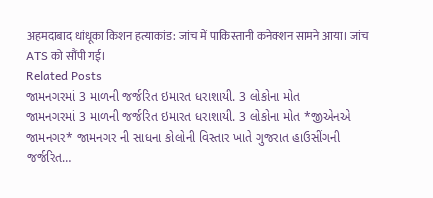अहमदाबाद धांधूका किशन हत्याकांड: जांच में पाकिस्तानी कनेक्शन सामने आया। जांच ATS को सौंपी गई।
Related Posts
જામનગરમાં 3 માળની જર્જરિત ઇમારત ધરાશાયી. 3 લોકોના મોત
જામનગરમાં 3 માળની જર્જરિત ઇમારત ધરાશાયી. 3 લોકોના મોત *જીએનએ જામનગર* જામનગર ની સાધના કોલોની વિસ્તાર ખાતે ગુજરાત હાઉસીંગની જર્જરિત…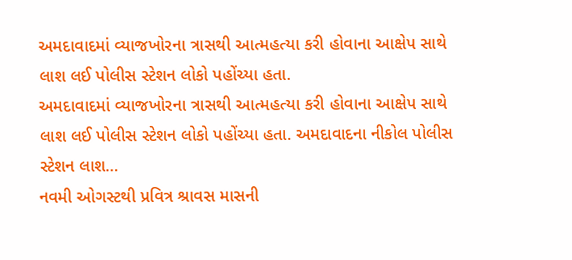અમદાવાદમાં વ્યાજખોરના ત્રાસથી આત્મહત્યા કરી હોવાના આક્ષેપ સાથે લાશ લઈ પોલીસ સ્ટેશન લોકો પહોંચ્યા હતા.
અમદાવાદમાં વ્યાજખોરના ત્રાસથી આત્મહત્યા કરી હોવાના આક્ષેપ સાથે લાશ લઈ પોલીસ સ્ટેશન લોકો પહોંચ્યા હતા. અમદાવાદના નીકોલ પોલીસ સ્ટેશન લાશ…
નવમી ઓગસ્ટથી પ્રવિત્ર શ્રાવસ માસની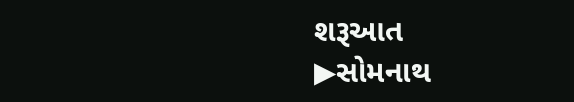શરૂઆત
▶સોમનાથ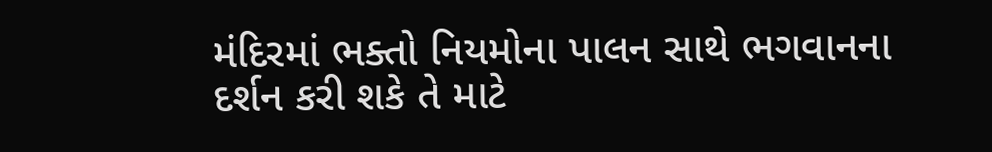મંદિરમાં ભક્તો નિયમોના પાલન સાથે ભગવાનના દર્શન કરી શકે તે માટે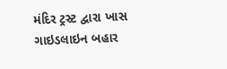મંદિર ટ્રસ્ટ દ્વારા ખાસ ગાઇડલાઇન બહાર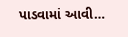પાડવામાં આવી…